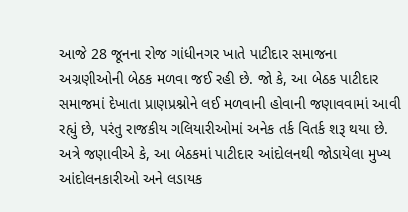આજે 28 જૂનના રોજ ગાંધીનગર ખાતે પાટીદાર સમાજના અગ્રણીઓની બેઠક મળવા જઈ રહી છે. જો કે, આ બેઠક પાટીદાર સમાજમાં દેખાતા પ્રાણપ્રશ્નોને લઈ મળવાની હોવાની જણાવવામાં આવી રહ્યું છે, પરંતુ રાજકીય ગલિયારીઓમાં અનેક તર્ક વિતર્ક શરૂ થયા છે. અત્રે જણાવીએ કે, આ બેઠકમાં પાટીદાર આંદોલનથી જોડાયેલા મુખ્ય આંદોલનકારીઓ અને લડાયક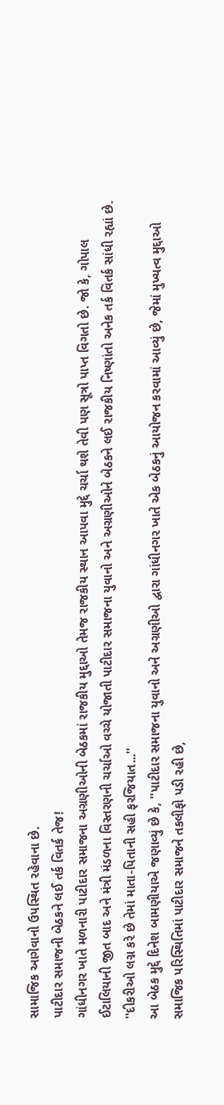સામાજિક આગેવાનો ઉપસ્થિત રહેવાના છે.
પાટીદાર સમાજની બેઠકને લઈ તર્ક વિતર્ક તેજ!
ગાંધીનગર ખાતે મળનારી પાટીદાર સમાજના અગ્રણીઓની બેઠકમાં રાજકીય મુદ્દાઓ તેમજ રાજકીય સ્થાન આપવા મુદ્દે ચર્ચા થશે તેવી પણ સૂત્રો પાપ્ત વિગતો છે. જો કે, ગોપાલ ઈટાલિયાની જીત બાદ અને મંત્રી મંડળના વિસ્તરણની ચર્ચાઓ વચ્ચે યોજાતી પાટીદાર સમાજના યુવાનો અને અગ્રણીઓને બેઠકને લઈ રાજકીય નિષ્ણાંતો અનેક તર્ક વિતર્ક સાંધી રહ્યાં છે.
''દીકરીઓ લગ્ન કરે છે તેમાં માતા-પિતાની સહી ફરજિયાત...''
આ બેઠક મુદ્દે દિનેશ બામણીયાએ જણાવ્યું છે કે, ''પાટીદાર સમાજના યુવાનો અને અગ્રણીઓ દ્વારા ગાંધીનગર ખાતે એક બેઠકનું આયોજન કરવામાં આવ્યું છે, જેમાં મુખ્યત્વ મુદ્દાઓ સમાજિક પરિસ્થિતિમાં પાટીદાર સમાજને તકલીફો પડી રહી છે,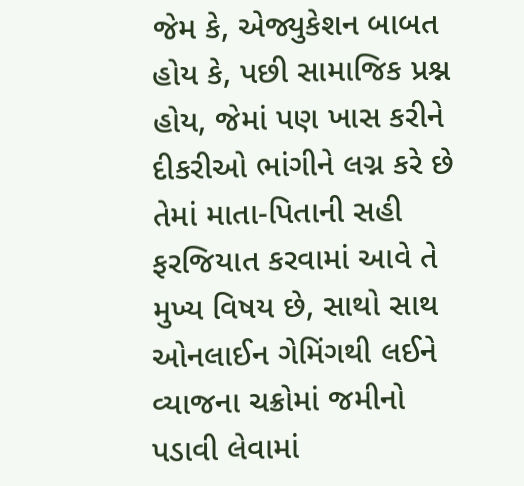જેમ કે, એજ્યુકેશન બાબત હોય કે, પછી સામાજિક પ્રશ્ન હોય, જેમાં પણ ખાસ કરીને દીકરીઓ ભાંગીને લગ્ન કરે છે તેમાં માતા-પિતાની સહી ફરજિયાત કરવામાં આવે તે મુખ્ય વિષય છે, સાથો સાથ ઓનલાઈન ગેમિંગથી લઈને વ્યાજના ચક્રોમાં જમીનો પડાવી લેવામાં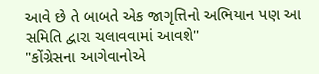આવે છે તે બાબતે એક જાગૃત્તિનો અભિયાન પણ આ સમિતિ દ્વારા ચલાવવામાં આવશે''
"કોંગ્રેસના આગેવાનોએ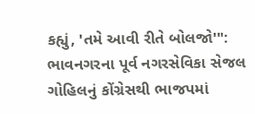કહ્યું, 'તમે આવી રીતે બોલજો'": ભાવનગરના પૂર્વ નગરસેવિકા સેજલ ગોહિલનું કોંગ્રેસથી ભાજપમાં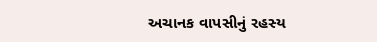અચાનક વાપસીનું રહસ્ય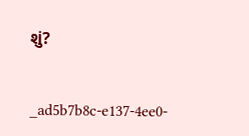શું?


_ad5b7b8c-e137-4ee0-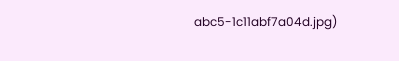abc5-1c11abf7a04d.jpg)